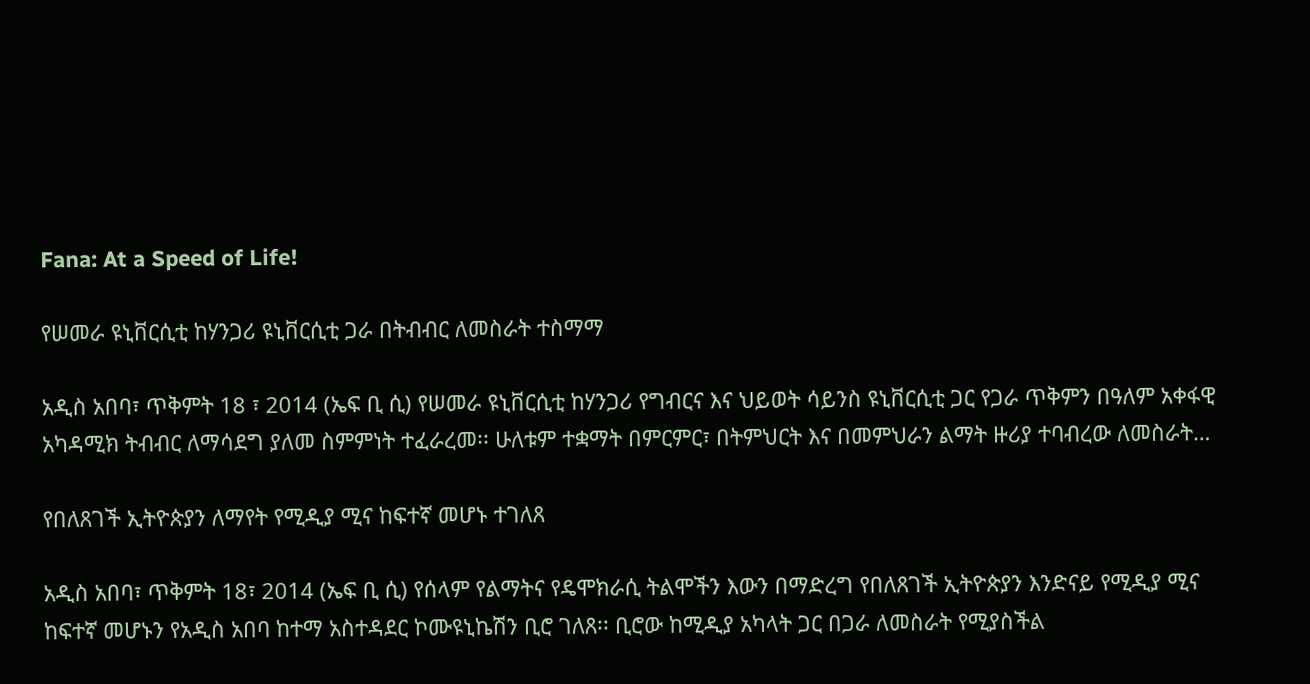Fana: At a Speed of Life!

የሠመራ ዩኒቨርሲቲ ከሃንጋሪ ዩኒቨርሲቲ ጋራ በትብብር ለመስራት ተስማማ

አዲስ አበባ፣ ጥቅምት 18 ፣ 2014 (ኤፍ ቢ ሲ) የሠመራ ዩኒቨርሲቲ ከሃንጋሪ የግብርና እና ህይወት ሳይንስ ዩኒቨርሲቲ ጋር የጋራ ጥቅምን በዓለም አቀፋዊ አካዳሚክ ትብብር ለማሳደግ ያለመ ስምምነት ተፈራረመ፡፡ ሁለቱም ተቋማት በምርምር፣ በትምህርት እና በመምህራን ልማት ዙሪያ ተባብረው ለመስራት…

የበለጸገች ኢትዮጵያን ለማየት የሚዲያ ሚና ከፍተኛ መሆኑ ተገለጸ

አዲስ አበባ፣ ጥቅምት 18፣ 2014 (ኤፍ ቢ ሲ) የሰላም የልማትና የዴሞክራሲ ትልሞችን እውን በማድረግ የበለጸገች ኢትዮጵያን እንድናይ የሚዲያ ሚና ከፍተኛ መሆኑን የአዲስ አበባ ከተማ አስተዳደር ኮሙዩኒኬሽን ቢሮ ገለጸ፡፡ ቢሮው ከሚዲያ አካላት ጋር በጋራ ለመስራት የሚያስችል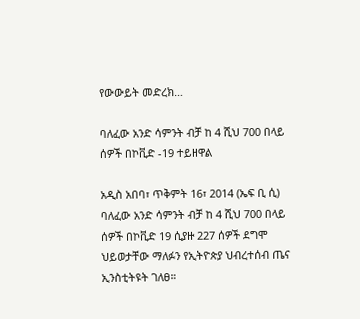የውውይት መድረክ…

ባለፈው አንድ ሳምንት ብቻ ከ 4 ሺህ 700 በላይ ሰዎች በኮቪድ -19 ተይዘዋል

አዲስ አበባ፣ ጥቅምት 16፣ 2014 (ኤፍ ቢ ሲ) ባለፈው አንድ ሳምንት ብቻ ከ 4 ሺህ 700 በላይ ሰዎች በኮቪድ 19 ሲያዙ 227 ሰዎች ደግሞ ህይወታቸው ማለፉን የኢትዮጵያ ህብረተሰብ ጤና ኢንስቲትዩት ገለፀ።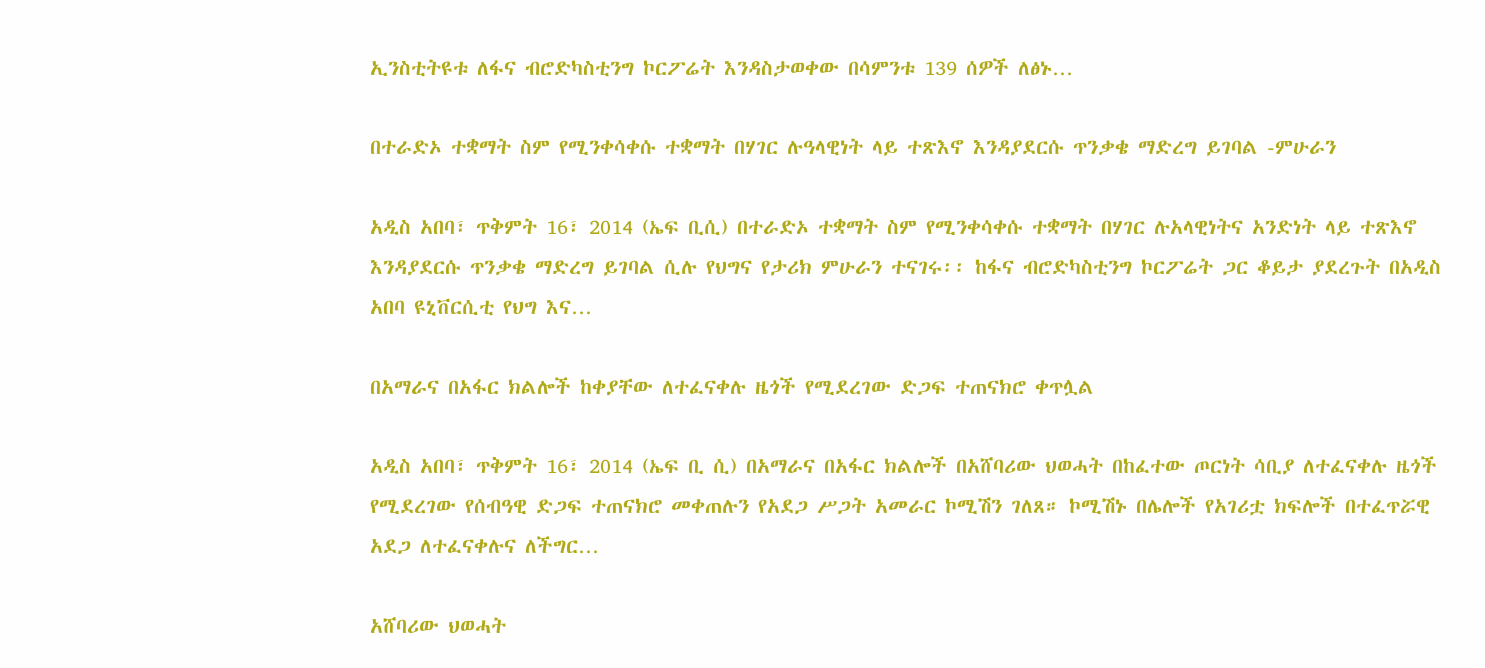ኢንስቲትዩቱ ለፋና ብሮድካስቲንግ ኮርፖሬት እንዳስታወቀው በሳምንቱ 139 ሰዎች ለፅኑ…

በተራድኦ ተቋማት ስም የሚንቀሳቀሱ ተቋማት በሃገር ሉዓላዊነት ላይ ተጽእኖ እንዳያደርሱ ጥንቃቄ ማድረግ ይገባል -ምሁራን

አዲስ አበባ፣ ጥቅምት 16፣ 2014 (ኤፍ ቢሲ) በተራድኦ ተቋማት ስም የሚንቀሳቀሱ ተቋማት በሃገር ሉአላዊነትና አንድነት ላይ ተጽእኖ እንዳያደርሱ ጥንቃቄ ማድረግ ይገባል ሲሉ የህግና የታሪክ ምሁራን ተናገሩ፡፡ ከፋና ብሮድካስቲንግ ኮርፖሬት ጋር ቆይታ ያደረጉት በአዲስ አበባ ዩኒቨርሲቲ የህግ እና…

በአማራና በአፋር ክልሎች ከቀያቸው ለተፈናቀሉ ዜጎች የሚደረገው ድጋፍ ተጠናክሮ ቀጥሏል

አዲስ አበባ፣ ጥቅምት 16፣ 2014 (ኤፍ ቢ ሲ) በአማራና በአፋር ክልሎች በአሸባሪው ህወሓት በከፈተው ጦርነት ሳቢያ ለተፈናቀሉ ዜጎች የሚደረገው የሰብዓዊ ድጋፍ ተጠናክሮ መቀጠሉን የአደጋ ሥጋት አመራር ኮሚሽን ገለጸ። ኮሚሽኑ በሌሎች የአገሪቷ ክፍሎች በተፈጥሯዊ አደጋ ለተፈናቀሉና ለችግር…

አሸባሪው ህወሓት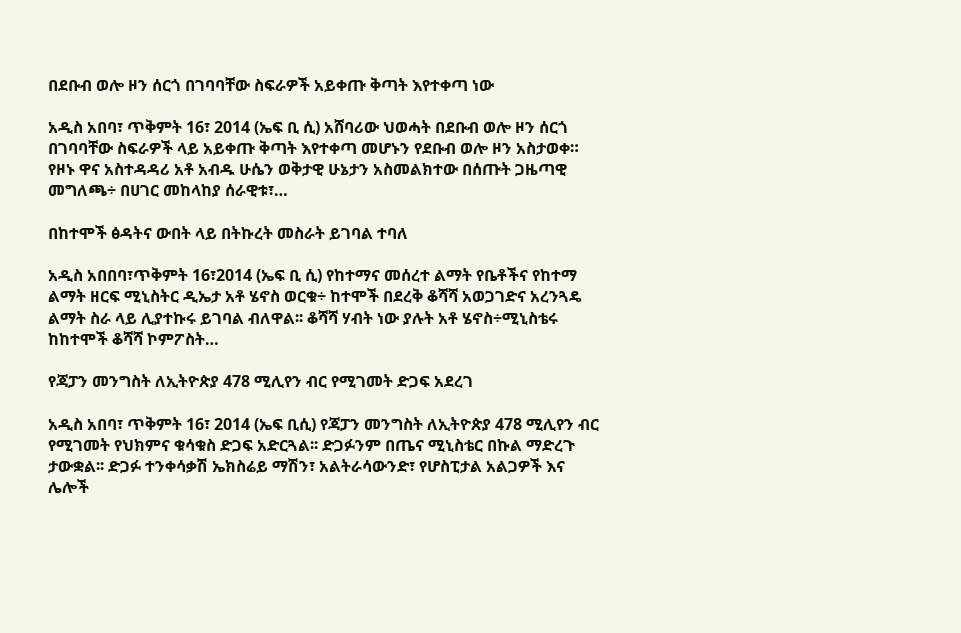በደቡብ ወሎ ዞን ሰርጎ በገባባቸው ስፍራዎች አይቀጡ ቅጣት እየተቀጣ ነው

አዲስ አበባ፣ ጥቅምት 16፣ 2014 (ኤፍ ቢ ሲ) አሸባሪው ህወሓት በደቡብ ወሎ ዞን ሰርጎ በገባባቸው ስፍራዎች ላይ አይቀጡ ቅጣት እየተቀጣ መሆኑን የደቡብ ወሎ ዞን አስታወቀ። የዞኑ ዋና አስተዳዳሪ አቶ አብዱ ሁሴን ወቅታዊ ሁኔታን አስመልክተው በሰጡት ጋዜጣዊ መግለጫ÷ በሀገር መከላከያ ሰራዊቱ፣…

በከተሞች ፅዳትና ውበት ላይ በትኩረት መስራት ይገባል ተባለ

አዲስ አበበባ፣ጥቅምት 16፣2014 (ኤፍ ቢ ሲ) የከተማና መሰረተ ልማት የቤቶችና የከተማ ልማት ዘርፍ ሚኒስትር ዲኤታ አቶ ሄኖስ ወርቁ÷ ከተሞች በደረቅ ቆሻሻ አወጋገድና አረንጓዴ ልማት ስራ ላይ ሊያተኩሩ ይገባል ብለዋል፡፡ ቆሻሻ ሃብት ነው ያሉት አቶ ሄኖስ÷ሚኒስቴሩ ከከተሞች ቆሻሻ ኮምፖስት…

የጃፓን መንግስት ለኢትዮጵያ 478 ሚሊየን ብር የሚገመት ድጋፍ አደረገ

አዲስ አበባ፣ ጥቅምት 16፣ 2014 (ኤፍ ቢሲ) የጃፓን መንግስት ለኢትዮጵያ 478 ሚሊየን ብር የሚገመት የህክምና ቁሳቁስ ድጋፍ አድርጓል፡፡ ድጋፉንም በጤና ሚኒስቴር በኩል ማድረጉ ታውቋል፡፡ ድጋፉ ተንቀሳቃሽ ኤክስሬይ ማሽን፣ አልትራሳውንድ፣ የሆስፒታል አልጋዎች እና ሌሎች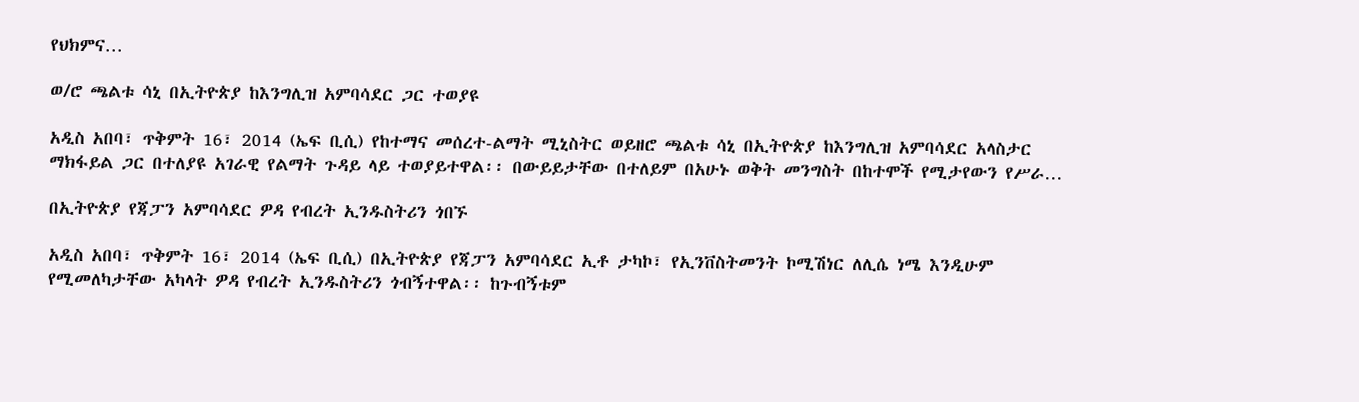የህክምና…

ወ/ሮ ጫልቱ ሳኒ በኢትዮጵያ ከእንግሊዝ አምባሳደር ጋር ተወያዩ

አዲስ አበባ፣ ጥቅምት 16፣ 2014 (ኤፍ ቢሲ) የከተማና መሰረተ-ልማት ሚኒስትር ወይዘሮ ጫልቱ ሳኒ በኢትዮጵያ ከእንግሊዝ አምባሳደር አላስታር ማክፋይል ጋር በተለያዩ አገራዊ የልማት ጉዳይ ላይ ተወያይተዋል፡፡ በውይይታቸው በተለይም በአሁኑ ወቅት መንግስት በከተሞች የሚታየውን የሥራ…

በኢትዮጵያ የጃፓን አምባሳደር ዎዳ የብረት ኢንዱስትሪን ጎበኙ

አዲስ አበባ፣ ጥቅምት 16፣ 2014 (ኤፍ ቢሲ) በኢትዮጵያ የጃፓን አምባሳደር ኢቶ ታካኮ፣ የኢንቨስትመንት ኮሚሽነር ለሊሴ ነሜ እንዲሁም የሚመለካታቸው አካላት ዎዳ የብረት ኢንዱስትሪን ጎብኝተዋል፡፡ ከጉብኝቱም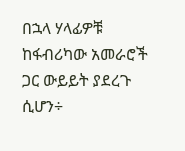በኋላ ሃላፊዎቹ ከፋብሪካው አመራሮች ጋር ውይይት ያደረጉ ሲሆን÷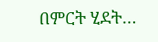በምርት ሂደት…